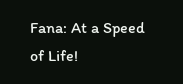Fana: At a Speed of Life!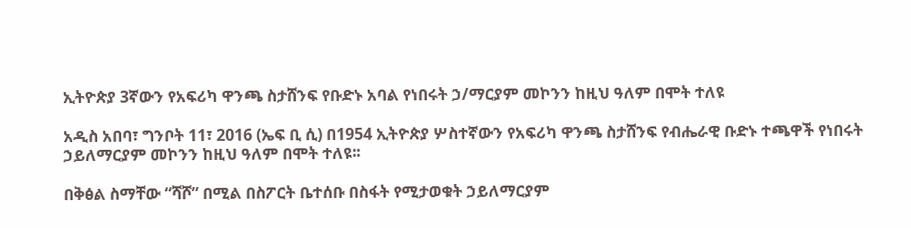ኢትዮጵያ 3ኛውን የአፍሪካ ዋንጫ ስታሸንፍ የቡድኑ አባል የነበሩት ኃ/ማርያም መኮንን ከዚህ ዓለም በሞት ተለዩ

አዲስ አበባ፣ ግንቦት 11፣ 2016 (ኤፍ ቢ ሲ) በ1954 ኢትዮጵያ ሦስተኛውን የአፍሪካ ዋንጫ ስታሸንፍ የብሔራዊ ቡድኑ ተጫዋች የነበሩት ኃይለማርያም መኮንን ከዚህ ዓለም በሞት ተለዩ፡፡

በቅፅል ስማቸው “ሻሾ” በሚል በስፖርት ቤተሰቡ በስፋት የሚታወቁት ኃይለማርያም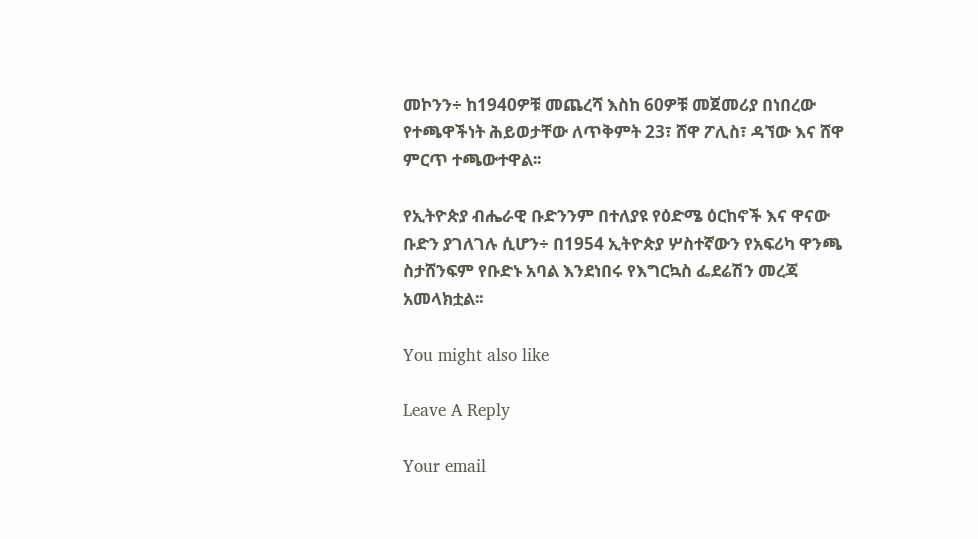መኮንን÷ ከ1940ዎቹ መጨረሻ እስከ 60ዎቹ መጀመሪያ በነበረው የተጫዋችነት ሕይወታቸው ለጥቅምት 23፣ ሸዋ ፖሊስ፣ ዳኘው እና ሸዋ ምርጥ ተጫውተዋል፡፡

የኢትዮጵያ ብሔራዊ ቡድንንም በተለያዩ የዕድሜ ዕርከኖች እና ዋናው ቡድን ያገለገሉ ሲሆን÷ በ1954 ኢትዮጵያ ሦስተኛውን የአፍሪካ ዋንጫ ስታሸንፍም የቡድኑ አባል እንደነበሩ የእግርኳስ ፌደሬሽን መረጃ አመላክቷል፡፡

You might also like

Leave A Reply

Your email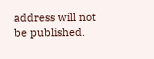address will not be published.